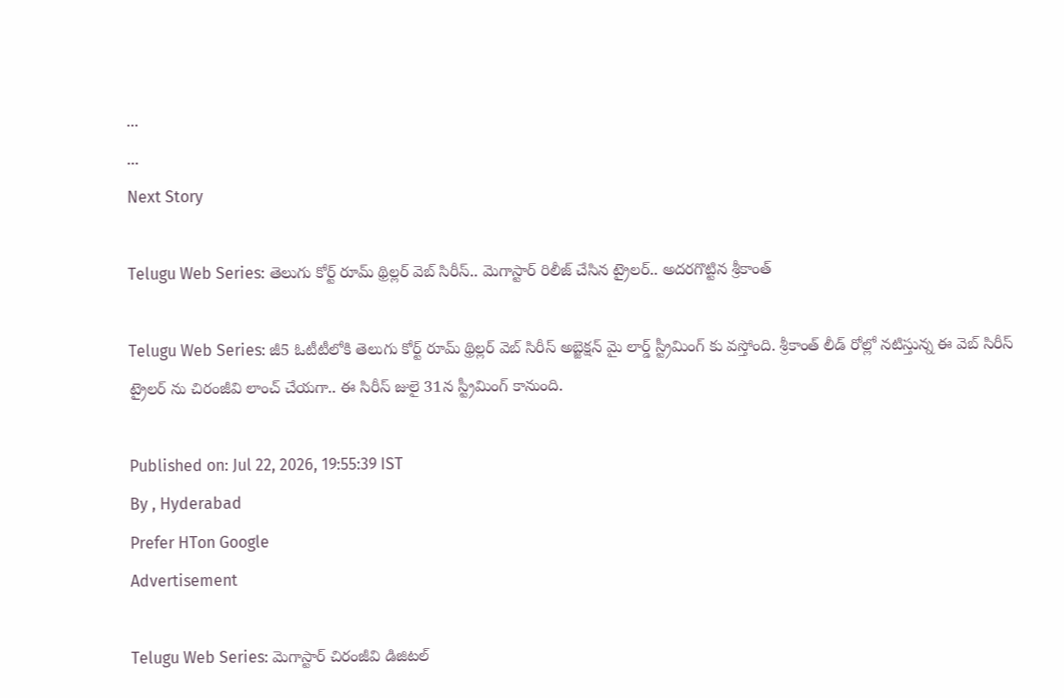...
...
Next Story

Telugu Web Series: తెలుగు కోర్ట్ రూమ్ థ్రిల్లర్ వెబ్ సిరీస్.. మెగాస్టార్ రిలీజ్ చేసిన ట్రైలర్.. అదరగొట్టిన శ్రీకాంత్

Telugu Web Series: జీ5 ఓటీటీలోకి తెలుగు కోర్ట్ రూమ్ థ్రిల్లర్ వెబ్ సిరీస్ అబ్జెక్షన్ మై లార్డ్ స్ట్రీమింగ్ కు వస్తోంది. శ్రీకాంత్ లీడ్ రోల్లో నటిస్తున్న ఈ వెబ్ సిరీస్ ట్రైలర్ ను చిరంజీవి లాంచ్ చేయగా.. ఈ సిరీస్ జులై 31న స్ట్రీమింగ్ కానుంది.

Published on: Jul 22, 2026, 19:55:39 IST
By , Hyderabad
Prefer HTon Google
Advertisement

Telugu Web Series: మెగాస్టార్ చిరంజీవి డిజిటల్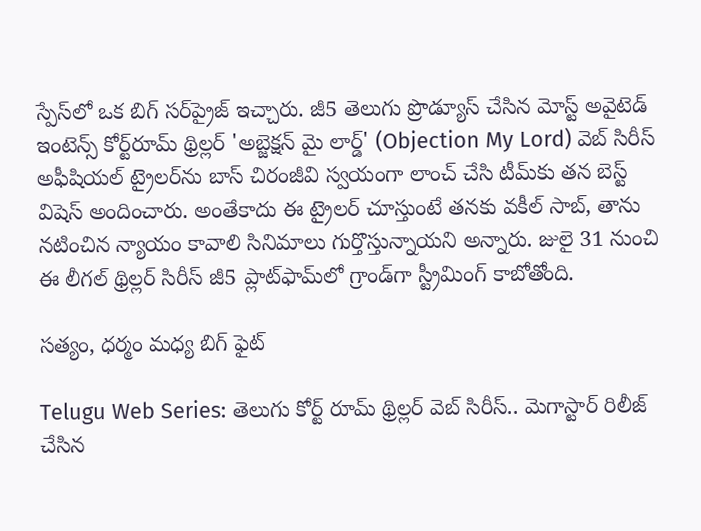స్పేస్‌లో ఒక బిగ్ సర్‌ప్రైజ్ ఇచ్చారు. జీ5 తెలుగు ప్రొడ్యూస్ చేసిన మోస్ట్ అవైటెడ్ ఇంటెన్స్ కోర్ట్‌రూమ్ థ్రిల్లర్ 'అబ్జెక్షన్ మై లార్డ్' (Objection My Lord) వెబ్ సిరీస్ అఫీషియల్ ట్రైలర్‌ను బాస్ చిరంజీవి స్వయంగా లాంచ్ చేసి టీమ్‌కు తన బెస్ట్ విషెస్ అందించారు. అంతేకాదు ఈ ట్రైలర్ చూస్తుంటే తనకు వకీల్ సాబ్, తాను నటించిన న్యాయం కావాలి సినిమాలు గుర్తొస్తున్నాయని అన్నారు. జులై 31 నుంచి ఈ లీగల్ థ్రిల్లర్ సిరీస్ జీ5 ప్లాట్‌ఫామ్‌లో గ్రాండ్‌గా స్ట్రీమింగ్ కాబోతోంది.

సత్యం, ధర్మం మధ్య బిగ్ ఫైట్

Telugu Web Series: తెలుగు కోర్ట్ రూమ్ థ్రిల్లర్ వెబ్ సిరీస్.. మెగాస్టార్ రిలీజ్ చేసిన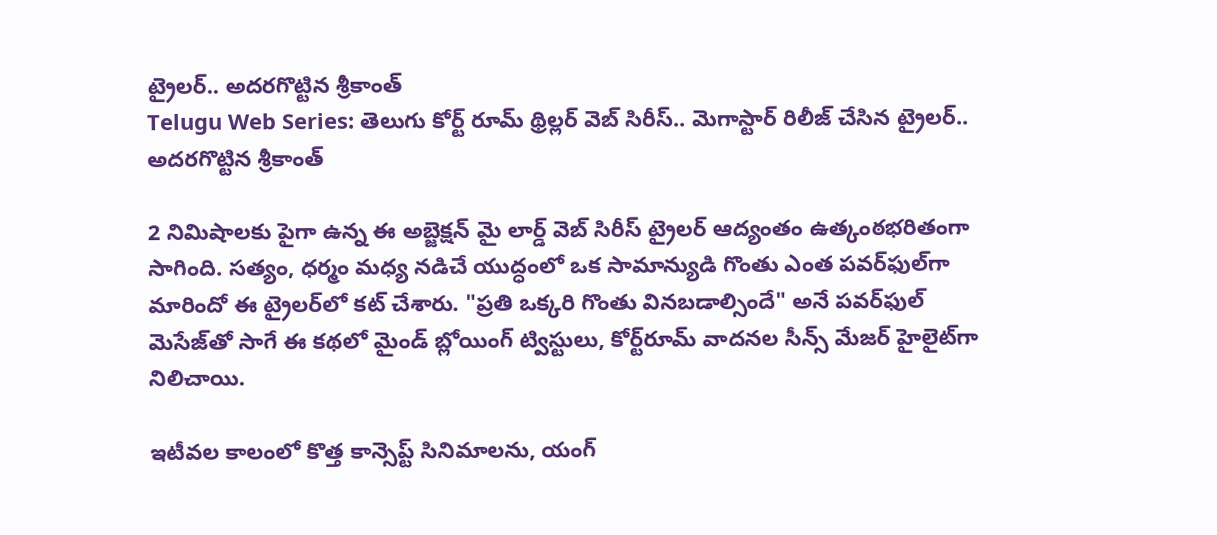ట్రైలర్.. అదరగొట్టిన శ్రీకాంత్
Telugu Web Series: తెలుగు కోర్ట్ రూమ్ థ్రిల్లర్ వెబ్ సిరీస్.. మెగాస్టార్ రిలీజ్ చేసిన ట్రైలర్.. అదరగొట్టిన శ్రీకాంత్

2 నిమిషాలకు పైగా ఉన్న ఈ అబ్జెక్షన్ మై లార్డ్ వెబ్ సిరీస్ ట్రైలర్ ఆద్యంతం ఉత్కంఠభరితంగా సాగింది. సత్యం, ధర్మం మధ్య నడిచే యుద్ధంలో ఒక సామాన్యుడి గొంతు ఎంత పవర్‌ఫుల్‌గా మారిందో ఈ ట్రైలర్‌లో కట్ చేశారు. "ప్రతి ఒక్కరి గొంతు వినబడాల్సిందే" అనే పవర్‌ఫుల్ మెసేజ్‌తో సాగే ఈ కథలో మైండ్ బ్లోయింగ్ ట్విస్టులు, కోర్ట్‌రూమ్ వాదనల సీన్స్ మేజర్ హైలైట్‌గా నిలిచాయి.

ఇటీవల కాలంలో కొత్త కాన్సెప్ట్ సినిమాలను, యంగ్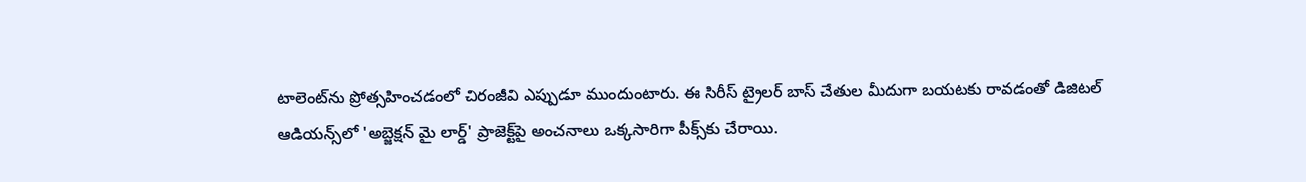టాలెంట్‌ను ప్రోత్సహించడంలో చిరంజీవి ఎప్పుడూ ముందుంటారు. ఈ సిరీస్ ట్రైలర్ బాస్ చేతుల మీదుగా బయటకు రావడంతో డిజిటల్ ఆడియన్స్‌లో 'అబ్జెక్షన్ మై లార్డ్' ప్రాజెక్ట్‌పై అంచనాలు ఒక్కసారిగా పీక్స్‌కు చేరాయి.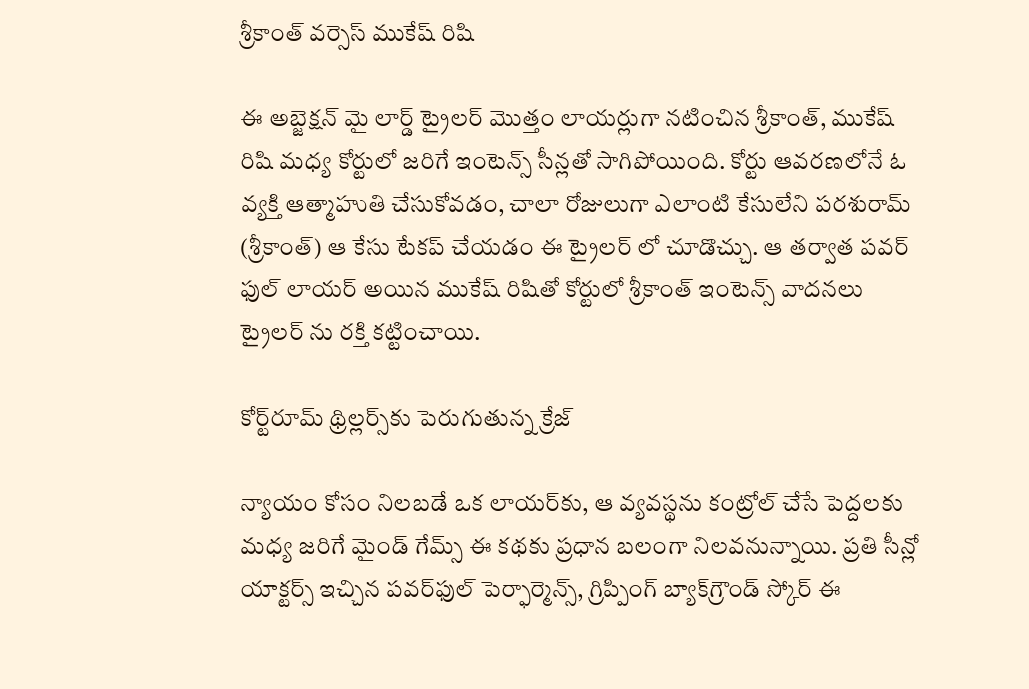శ్రీకాంత్ వర్సెస్ ముకేష్ రిషి

ఈ అబ్జెక్షన్ మై లార్డ్ ట్రైలర్ మొత్తం లాయర్లుగా నటించిన శ్రీకాంత్, ముకేష్ రిషి మధ్య కోర్టులో జరిగే ఇంటెన్స్ సీన్లతో సాగిపోయింది. కోర్టు ఆవరణలోనే ఓ వ్యక్తి ఆత్మాహుతి చేసుకోవడం, చాలా రోజులుగా ఎలాంటి కేసులేని పరశురామ్ (శ్రీకాంత్) ఆ కేసు టేకప్ చేయడం ఈ ట్రైలర్ లో చూడొచ్చు. ఆ తర్వాత పవర్ ఫుల్ లాయర్ అయిన ముకేష్ రిషితో కోర్టులో శ్రీకాంత్ ఇంటెన్స్ వాదనలు ట్రైలర్ ను రక్తి కట్టించాయి.

కోర్ట్‌రూమ్ థ్రిల్లర్స్‌కు పెరుగుతున్న క్రేజ్

న్యాయం కోసం నిలబడే ఒక లాయర్‌కు, ఆ వ్యవస్థను కంట్రోల్ చేసే పెద్దలకు మధ్య జరిగే మైండ్ గేమ్స్ ఈ కథకు ప్రధాన బలంగా నిలవనున్నాయి. ప్రతి సీన్లో యాక్టర్స్ ఇచ్చిన పవర్‌ఫుల్ పెర్ఫార్మెన్స్, గ్రిప్పింగ్ బ్యాక్‌గ్రౌండ్ స్కోర్ ఈ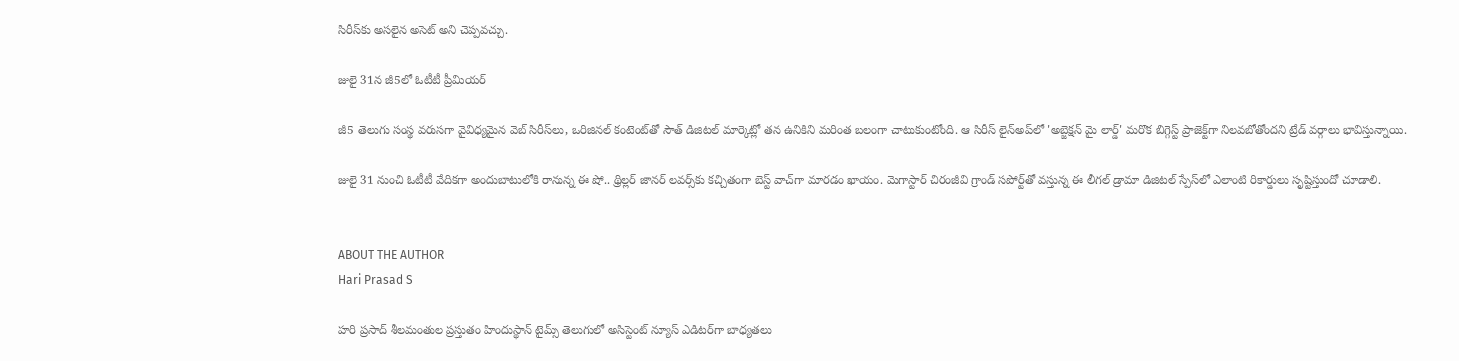సిరీస్‌కు అసలైన అసెట్ అని చెప్పవచ్చు.

జులై 31న జీ5లో ఓటీటీ ప్రీమియర్

జీ5 తెలుగు సంస్థ వరుసగా వైవిధ్యమైన వెబ్ సిరీస్‌లు, ఒరిజినల్ కంటెంట్‌తో సౌత్ డిజిటల్ మార్కెట్లో తన ఉనికిని మరింత బలంగా చాటుకుంటోంది. ఆ సిరీస్ లైన్‌అప్‌లో 'అబ్జెక్షన్ మై లార్డ్' మరొక బిగ్గెస్ట్ ప్రాజెక్ట్‌గా నిలవబోతోందని ట్రేడ్ వర్గాలు భావిస్తున్నాయి.

జులై 31 నుంచి ఓటీటీ వేదికగా అందుబాటులోకి రానున్న ఈ షో.. థ్రిల్లర్ జానర్ లవర్స్‌కు కచ్చితంగా బెస్ట్ వాచ్‌గా మారడం ఖాయం. మెగాస్టార్ చిరంజీవి గ్రాండ్ సపోర్ట్‌తో వస్తున్న ఈ లీగల్ డ్రామా డిజిటల్ స్పేస్‌లో ఎలాంటి రికార్డులు సృష్టిస్తుందో చూడాలి.


ABOUT THE AUTHOR
Hari Prasad S

హరి ప్రసాద్ శీలమంతుల ప్రస్తుతం హిందుస్థాన్ టైమ్స్ తెలుగులో అసిస్టెంట్ న్యూస్ ఎడిటర్‌గా బాధ్యతలు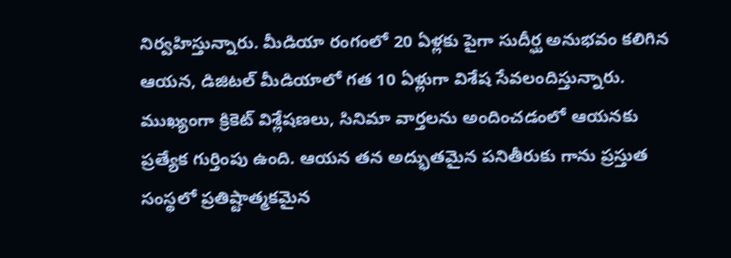నిర్వహిస్తున్నారు. మీడియా రంగంలో 20 ఏళ్లకు పైగా సుదీర్ఘ అనుభవం కలిగిన ఆయన, డిజిటల్ మీడియాలో గత 10 ఏళ్లుగా విశేష సేవలందిస్తున్నారు. ముఖ్యంగా క్రికెట్ విశ్లేషణలు, సినిమా వార్తలను అందించడంలో ఆయనకు ప్రత్యేక గుర్తింపు ఉంది. ఆయన తన అద్భుతమైన పనితీరుకు గాను ప్రస్తుత సంస్థలో ప్రతిష్టాత్మకమైన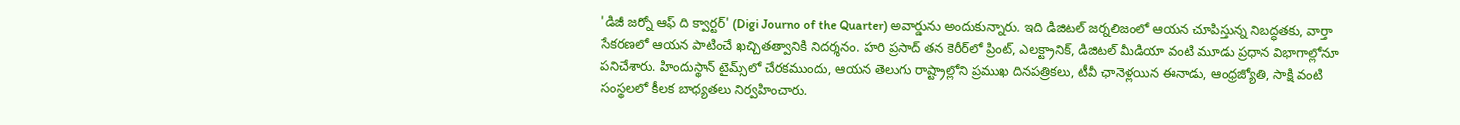'డిజీ జర్నో ఆఫ్ ది క్వార్టర్' (Digi Journo of the Quarter) అవార్డును అందుకున్నారు. ఇది డిజిటల్ జర్నలిజంలో ఆయన చూపిస్తున్న నిబద్ధతకు, వార్తా సేకరణలో ఆయన పాటించే ఖచ్చితత్వానికి నిదర్శనం. హరి ప్రసాద్ తన కెరీర్‌లో ప్రింట్, ఎలక్ట్రానిక్, డిజిటల్ మీడియా వంటి మూడు ప్రధాన విభాగాల్లోనూ పనిచేశారు. హిందుస్థాన్ టైమ్స్‌లో చేరకముందు, ఆయన తెలుగు రాష్ట్రాల్లోని ప్రముఖ దినపత్రికలు, టీవీ ఛానెళ్లయిన ఈనాడు, ఆంధ్రజ్యోతి, సాక్షి వంటి సంస్థలలో కీలక బాధ్యతలు నిర్వహించారు.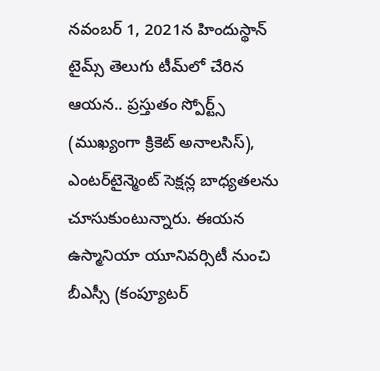నవంబర్ 1, 2021న హిందుస్థాన్ టైమ్స్ తెలుగు టీమ్‌లో చేరిన ఆయన.. ప్రస్తుతం స్పోర్ట్స్ (ముఖ్యంగా క్రికెట్ అనాలసిస్), ఎంటర్‌టైన్మెంట్ సెక్షన్ల బాధ్యతలను చూసుకుంటున్నారు. ఈయన ఉస్మానియా యూనివర్సిటీ నుంచి బీఎస్సీ (కంప్యూటర్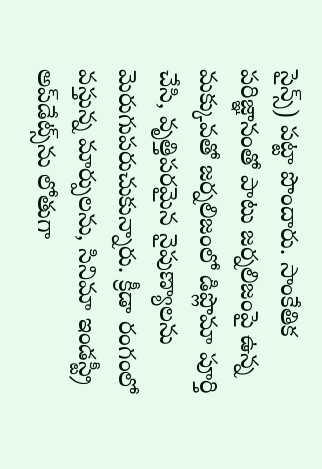సైన్స్) పట్టా పొందారు. సాంకేతిక పరిజ్ఞానంతో పాటు జర్నలిజంపై ఉన్న మక్కువతో జర్నలిజంలో డిప్లొమా పూర్తి చేసి, వృత్తిపరమైన నైపుణ్యాలను మెరుగుపరుచుకున్నారు. క్రీడా రంగంలో వస్తున్న మార్పులను, సినిమా ఇండస్ట్రీ అప్‌డేట్స్‌ను లోతుగా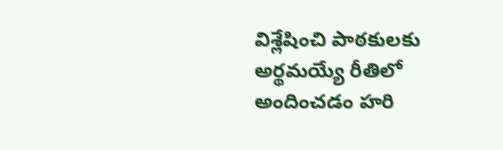విశ్లేషించి పాఠకులకు అర్థమయ్యే రీతిలో అందించడం హరి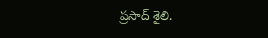ప్రసాద్ శైలి.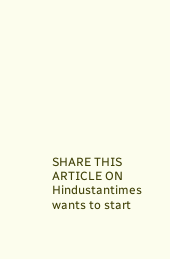SHARE THIS ARTICLE ON
Hindustantimes wants to start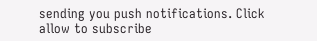sending you push notifications. Click allow to subscribe